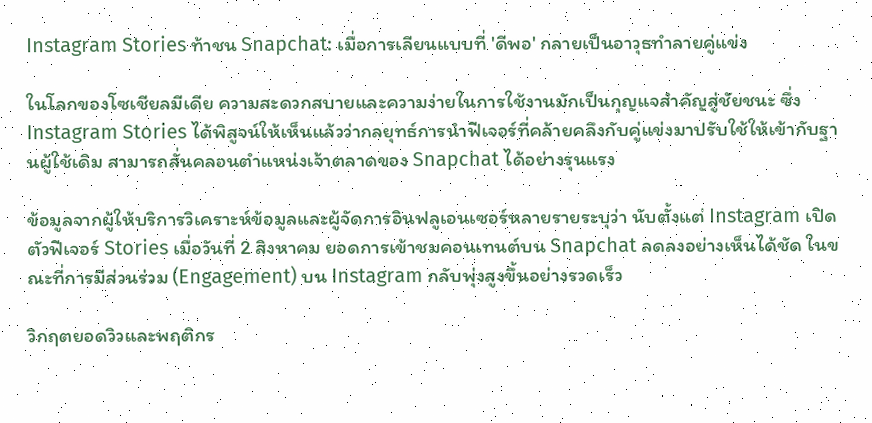Instagram Stories ท้าชน Snapchat: เมื่อการเลียนแบบที่ 'ดีพอ' กลายเป็นอาวุธทำลายคู่แข่ง

ในโลกของโซเชียลมีเดีย ความสะดวกสบายและความง่ายในการใช้งานมักเป็นกุญแจสำคัญสู่ชัยชนะ ซึ่ง Instagram Stories ได้พิสูจน์ให้เห็นแล้วว่ากลยุทธ์การนำฟีเจอร์ที่คล้ายคลึงกับคู่แข่งมาปรับใช้ให้เข้ากับฐานผู้ใช้เดิม สามารถสั่นคลอนตำแหน่งเจ้าตลาดของ Snapchat ได้อย่างรุนแรง

ข้อมูลจากผู้ให้บริการวิเคราะห์ข้อมูลและผู้จัดการอินฟลูเอนเซอร์หลายรายระบุว่า นับตั้งแต่ Instagram เปิดตัวฟีเจอร์ Stories เมื่อวันที่ 2 สิงหาคม ยอดการเข้าชมคอนเทนต์บน Snapchat ลดลงอย่างเห็นได้ชัด ในขณะที่การมีส่วนร่วม (Engagement) บน Instagram กลับพุ่งสูงขึ้นอย่างรวดเร็ว

วิกฤตยอดวิวและพฤติกร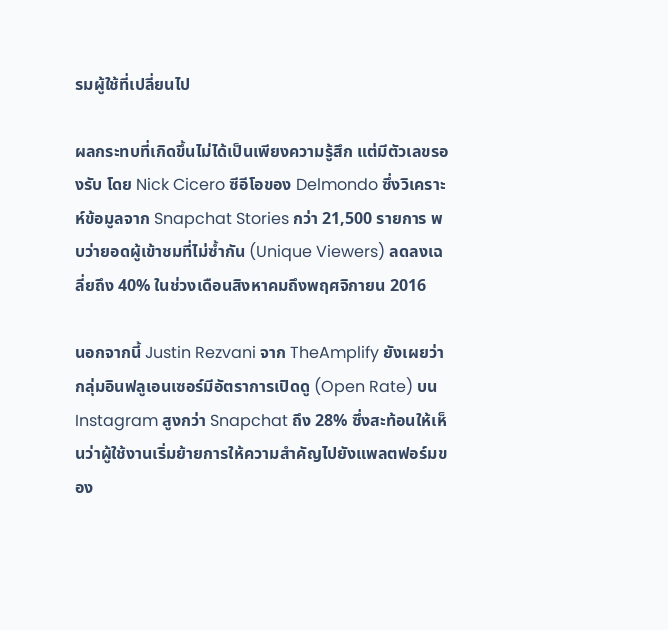รมผู้ใช้ที่เปลี่ยนไป

ผลกระทบที่เกิดขึ้นไม่ได้เป็นเพียงความรู้สึก แต่มีตัวเลขรองรับ โดย Nick Cicero ซีอีโอของ Delmondo ซึ่งวิเคราะห์ข้อมูลจาก Snapchat Stories กว่า 21,500 รายการ พบว่ายอดผู้เข้าชมที่ไม่ซ้ำกัน (Unique Viewers) ลดลงเฉลี่ยถึง 40% ในช่วงเดือนสิงหาคมถึงพฤศจิกายน 2016

นอกจากนี้ Justin Rezvani จาก TheAmplify ยังเผยว่ากลุ่มอินฟลูเอนเซอร์มีอัตราการเปิดดู (Open Rate) บน Instagram สูงกว่า Snapchat ถึง 28% ซึ่งสะท้อนให้เห็นว่าผู้ใช้งานเริ่มย้ายการให้ความสำคัญไปยังแพลตฟอร์มของ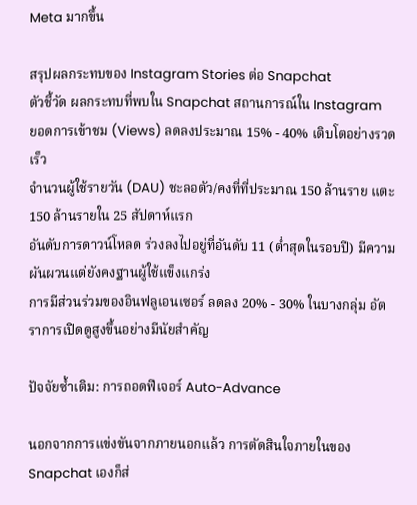Meta มากขึ้น

สรุปผลกระทบของ Instagram Stories ต่อ Snapchat
ตัวชี้วัด ผลกระทบที่พบใน Snapchat สถานการณ์ใน Instagram
ยอดการเข้าชม (Views) ลดลงประมาณ 15% - 40% เติบโตอย่างรวดเร็ว
จำนวนผู้ใช้รายวัน (DAU) ชะลอตัว/คงที่ที่ประมาณ 150 ล้านราย แตะ 150 ล้านรายใน 25 สัปดาห์แรก
อันดับการดาวน์โหลด ร่วงลงไปอยู่ที่อันดับ 11 (ต่ำสุดในรอบปี) มีความผันผวนแต่ยังคงฐานผู้ใช้แข็งแกร่ง
การมีส่วนร่วมของอินฟลูเอนเซอร์ ลดลง 20% - 30% ในบางกลุ่ม อัตราการเปิดดูสูงขึ้นอย่างมีนัยสำคัญ

ปัจจัยซ้ำเติม: การถอดฟีเจอร์ Auto-Advance

นอกจากการแข่งขันจากภายนอกแล้ว การตัดสินใจภายในของ Snapchat เองก็ส่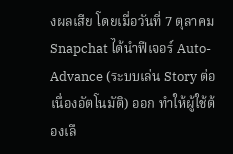งผลเสีย โดยเมื่อวันที่ 7 ตุลาคม Snapchat ได้นำฟีเจอร์ Auto-Advance (ระบบเล่น Story ต่อเนื่องอัตโนมัติ) ออก ทำให้ผู้ใช้ต้องเลื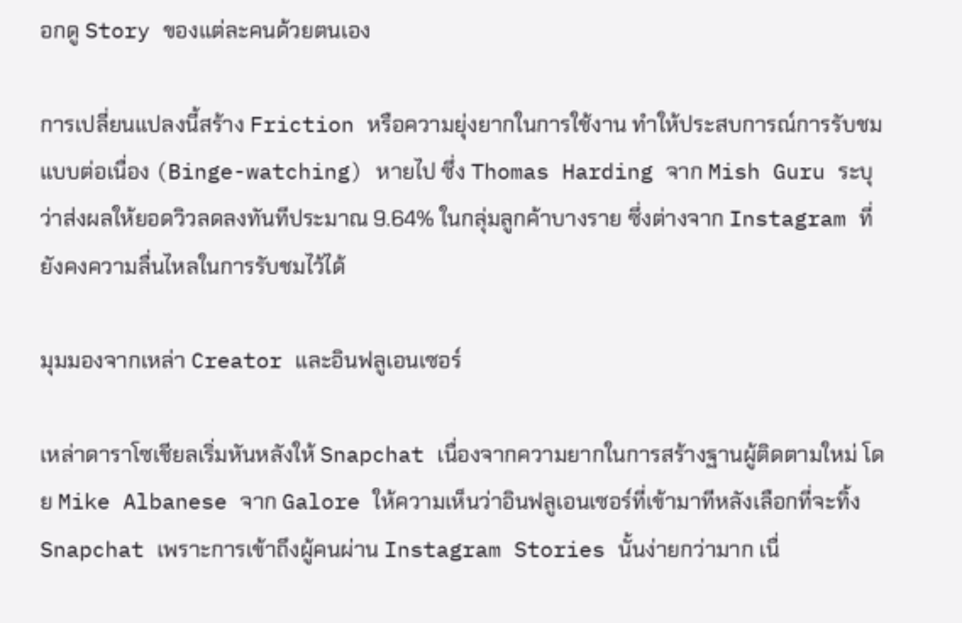อกดู Story ของแต่ละคนด้วยตนเอง

การเปลี่ยนแปลงนี้สร้าง Friction หรือความยุ่งยากในการใช้งาน ทำให้ประสบการณ์การรับชมแบบต่อเนื่อง (Binge-watching) หายไป ซึ่ง Thomas Harding จาก Mish Guru ระบุว่าส่งผลให้ยอดวิวลดลงทันทีประมาณ 9.64% ในกลุ่มลูกค้าบางราย ซึ่งต่างจาก Instagram ที่ยังคงความลื่นไหลในการรับชมไว้ได้

มุมมองจากเหล่า Creator และอินฟลูเอนเซอร์

เหล่าดาราโซเชียลเริ่มหันหลังให้ Snapchat เนื่องจากความยากในการสร้างฐานผู้ติดตามใหม่ โดย Mike Albanese จาก Galore ให้ความเห็นว่าอินฟลูเอนเซอร์ที่เข้ามาทีหลังเลือกที่จะทิ้ง Snapchat เพราะการเข้าถึงผู้คนผ่าน Instagram Stories นั้นง่ายกว่ามาก เนื่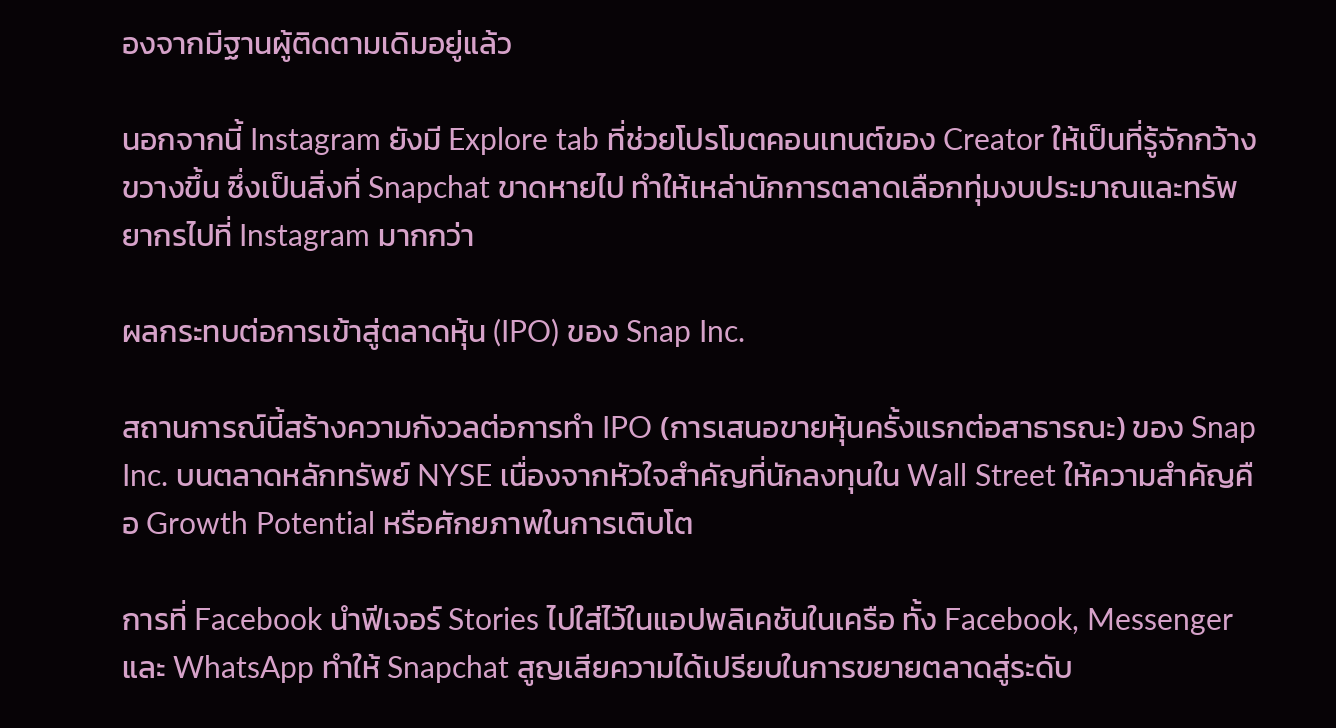องจากมีฐานผู้ติดตามเดิมอยู่แล้ว

นอกจากนี้ Instagram ยังมี Explore tab ที่ช่วยโปรโมตคอนเทนต์ของ Creator ให้เป็นที่รู้จักกว้างขวางขึ้น ซึ่งเป็นสิ่งที่ Snapchat ขาดหายไป ทำให้เหล่านักการตลาดเลือกทุ่มงบประมาณและทรัพยากรไปที่ Instagram มากกว่า

ผลกระทบต่อการเข้าสู่ตลาดหุ้น (IPO) ของ Snap Inc.

สถานการณ์นี้สร้างความกังวลต่อการทำ IPO (การเสนอขายหุ้นครั้งแรกต่อสาธารณะ) ของ Snap Inc. บนตลาดหลักทรัพย์ NYSE เนื่องจากหัวใจสำคัญที่นักลงทุนใน Wall Street ให้ความสำคัญคือ Growth Potential หรือศักยภาพในการเติบโต

การที่ Facebook นำฟีเจอร์ Stories ไปใส่ไว้ในแอปพลิเคชันในเครือ ทั้ง Facebook, Messenger และ WhatsApp ทำให้ Snapchat สูญเสียความได้เปรียบในการขยายตลาดสู่ระดับ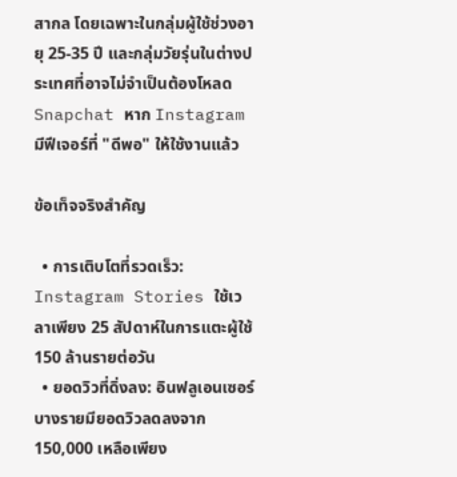สากล โดยเฉพาะในกลุ่มผู้ใช้ช่วงอายุ 25-35 ปี และกลุ่มวัยรุ่นในต่างประเทศที่อาจไม่จำเป็นต้องโหลด Snapchat หาก Instagram มีฟีเจอร์ที่ "ดีพอ" ให้ใช้งานแล้ว

ข้อเท็จจริงสำคัญ

  • การเติบโตที่รวดเร็ว: Instagram Stories ใช้เวลาเพียง 25 สัปดาห์ในการแตะผู้ใช้ 150 ล้านรายต่อวัน
  • ยอดวิวที่ดิ่งลง: อินฟลูเอนเซอร์บางรายมียอดวิวลดลงจาก 150,000 เหลือเพียง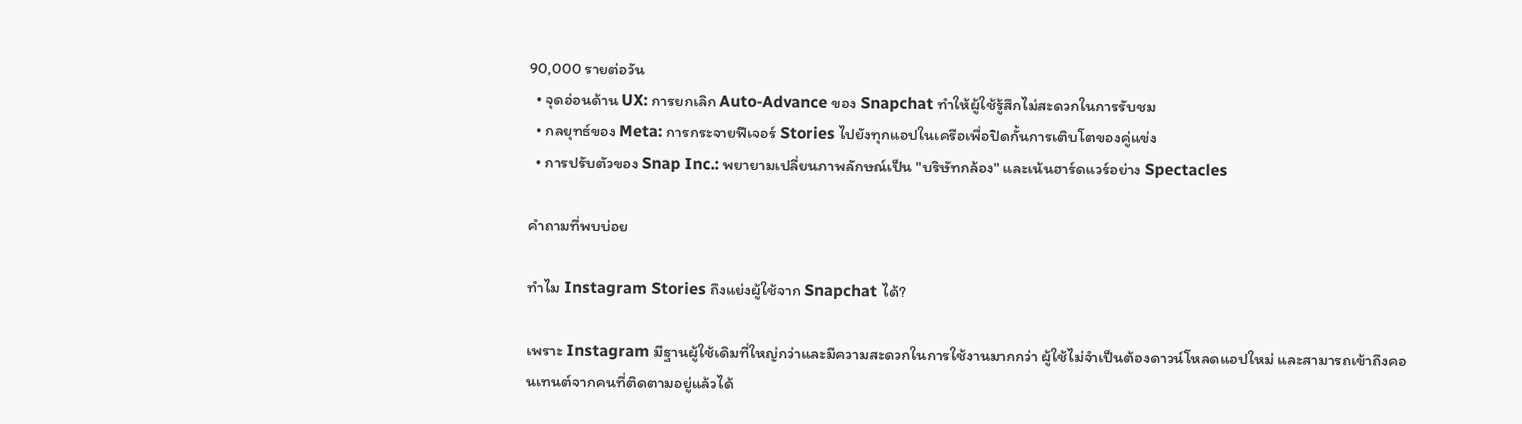90,000 รายต่อวัน
  • จุดอ่อนด้าน UX: การยกเลิก Auto-Advance ของ Snapchat ทำให้ผู้ใช้รู้สึกไม่สะดวกในการรับชม
  • กลยุทธ์ของ Meta: การกระจายฟีเจอร์ Stories ไปยังทุกแอปในเครือเพื่อปิดกั้นการเติบโตของคู่แข่ง
  • การปรับตัวของ Snap Inc.: พยายามเปลี่ยนภาพลักษณ์เป็น "บริษัทกล้อง" และเน้นฮาร์ดแวร์อย่าง Spectacles

คำถามที่พบบ่อย

ทำไม Instagram Stories ถึงแย่งผู้ใช้จาก Snapchat ได้?

เพราะ Instagram มีฐานผู้ใช้เดิมที่ใหญ่กว่าและมีความสะดวกในการใช้งานมากกว่า ผู้ใช้ไม่จำเป็นต้องดาวน์โหลดแอปใหม่ และสามารถเข้าถึงคอนเทนต์จากคนที่ติดตามอยู่แล้วได้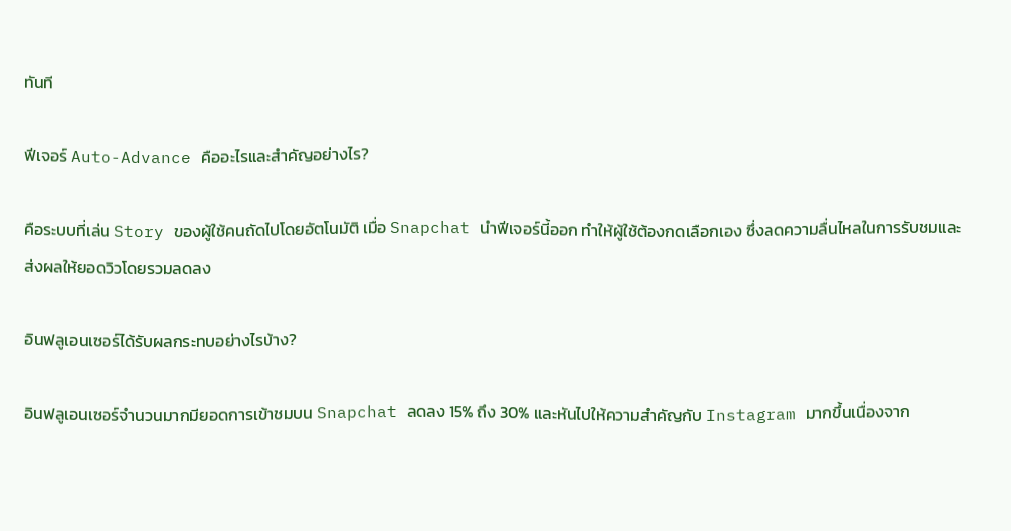ทันที

ฟีเจอร์ Auto-Advance คืออะไรและสำคัญอย่างไร?

คือระบบที่เล่น Story ของผู้ใช้คนถัดไปโดยอัตโนมัติ เมื่อ Snapchat นำฟีเจอร์นี้ออก ทำให้ผู้ใช้ต้องกดเลือกเอง ซึ่งลดความลื่นไหลในการรับชมและส่งผลให้ยอดวิวโดยรวมลดลง

อินฟลูเอนเซอร์ได้รับผลกระทบอย่างไรบ้าง?

อินฟลูเอนเซอร์จำนวนมากมียอดการเข้าชมบน Snapchat ลดลง 15% ถึง 30% และหันไปให้ความสำคัญกับ Instagram มากขึ้นเนื่องจาก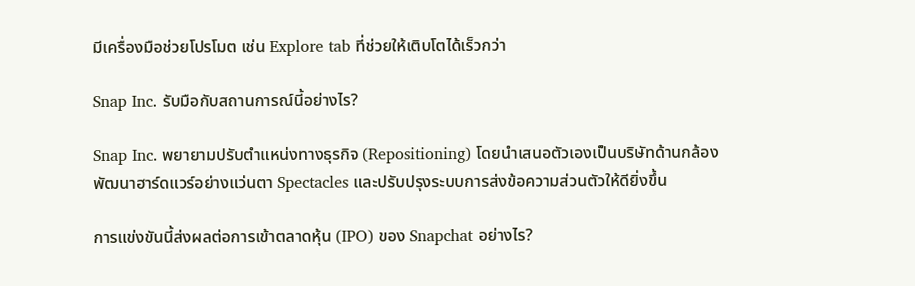มีเครื่องมือช่วยโปรโมต เช่น Explore tab ที่ช่วยให้เติบโตได้เร็วกว่า

Snap Inc. รับมือกับสถานการณ์นี้อย่างไร?

Snap Inc. พยายามปรับตำแหน่งทางธุรกิจ (Repositioning) โดยนำเสนอตัวเองเป็นบริษัทด้านกล้อง พัฒนาฮาร์ดแวร์อย่างแว่นตา Spectacles และปรับปรุงระบบการส่งข้อความส่วนตัวให้ดียิ่งขึ้น

การแข่งขันนี้ส่งผลต่อการเข้าตลาดหุ้น (IPO) ของ Snapchat อย่างไร?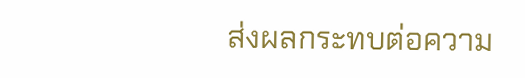ส่งผลกระทบต่อความ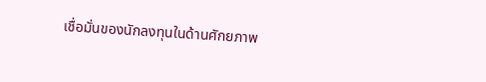เชื่อมั่นของนักลงทุนในด้านศักยภาพ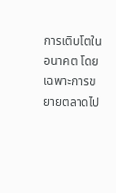การเติบโตในอนาคต โดยเฉพาะการขยายตลาดไป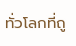ทั่วโลกที่ถู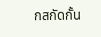กสกัดกั้น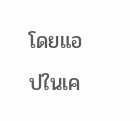โดยแอปในเค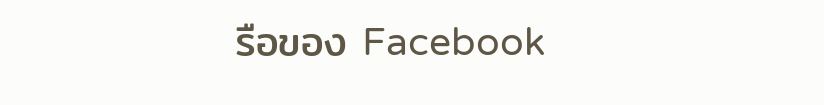รือของ Facebook